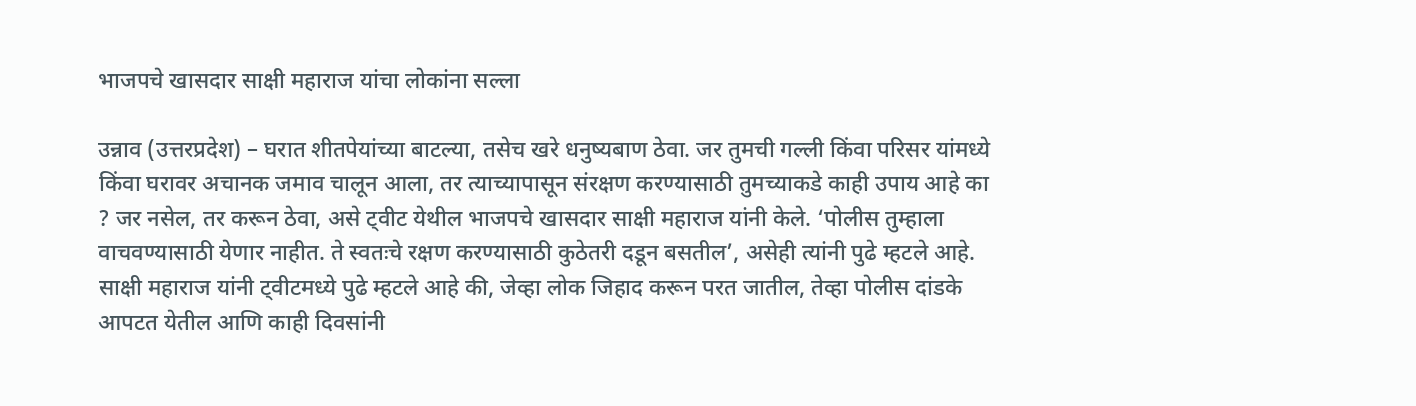भाजपचे खासदार साक्षी महाराज यांचा लोकांना सल्ला

उन्नाव (उत्तरप्रदेश) – घरात शीतपेयांच्या बाटल्या, तसेच खरे धनुष्यबाण ठेवा. जर तुमची गल्ली किंवा परिसर यांमध्ये किंवा घरावर अचानक जमाव चालून आला, तर त्याच्यापासून संरक्षण करण्यासाठी तुमच्याकडे काही उपाय आहे का ? जर नसेल, तर करून ठेवा, असे ट्वीट येथील भाजपचे खासदार साक्षी महाराज यांनी केले. ‘पोलीस तुम्हाला वाचवण्यासाठी येणार नाहीत. ते स्वतःचे रक्षण करण्यासाठी कुठेतरी दडून बसतील’, असेही त्यांनी पुढे म्हटले आहे.
साक्षी महाराज यांनी ट्वीटमध्ये पुढे म्हटले आहे की, जेव्हा लोक जिहाद करून परत जातील, तेव्हा पोलीस दांडके आपटत येतील आणि काही दिवसांनी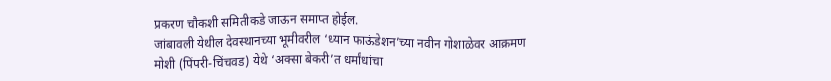प्रकरण चौकशी समितीकडे जाऊन समाप्त होईल.
जांबावली येथील देवस्थानच्या भूमीवरील ‘ध्यान फाऊंडेशन’च्या नवीन गोशाळेवर आक्रमण
मोशी (पिंपरी-चिंचवड) येथे ‘अक्सा बेकरी’त धर्मांधांचा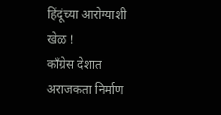हिंदूंच्या आरोग्याशी खेळ !
काँग्रेस देशात अराजकता निर्माण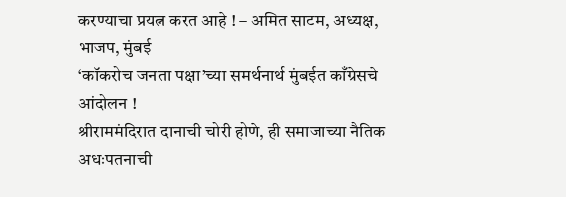करण्याचा प्रयत्न करत आहे ! – अमित साटम, अध्यक्ष, भाजप, मुंबई
‘कॉकरोच जनता पक्षा’च्या समर्थनार्थ मुंबईत काँग्रेसचे आंदोलन !
श्रीराममंदिरात दानाची चोरी होणे, ही समाजाच्या नैतिक अधःपतनाची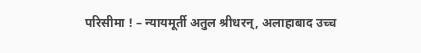परिसीमा ! – न्यायमूर्ती अतुल श्रीधरन्, अलाहाबाद उच्च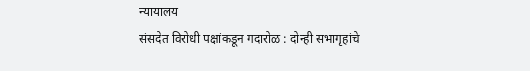न्यायालय
संसदेत विरोधी पक्षांकडून गदारोळ : दोन्ही सभागृहांचे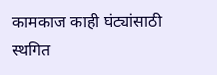कामकाज काही घंट्यांसाठी स्थगित